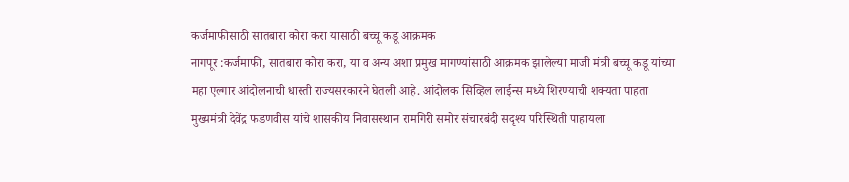कर्जमाफीसाठी सातबारा कोरा करा यासाठी बच्चू कडू आक्रमक
नागपूर :कर्जमाफी, सातबारा कोरा करा, या व अन्य अशा प्रमुख मागण्यांसाठी आक्रमक झालेल्या माजी मंत्री बच्चू कडू यांच्या महा एल्गार आंदोलनाची धास्ती राज्यसरकारने घेतली आहे. आंदोलक सिव्हिल लाईन्स मध्ये शिरण्याची शक्यता पाहता मुख्यमंत्री देवेंद्र फडणवीस यांचे शासकीय निवासस्थान रामगिरी समोर संचारबंदी सदृश्य परिस्थिती पाहायला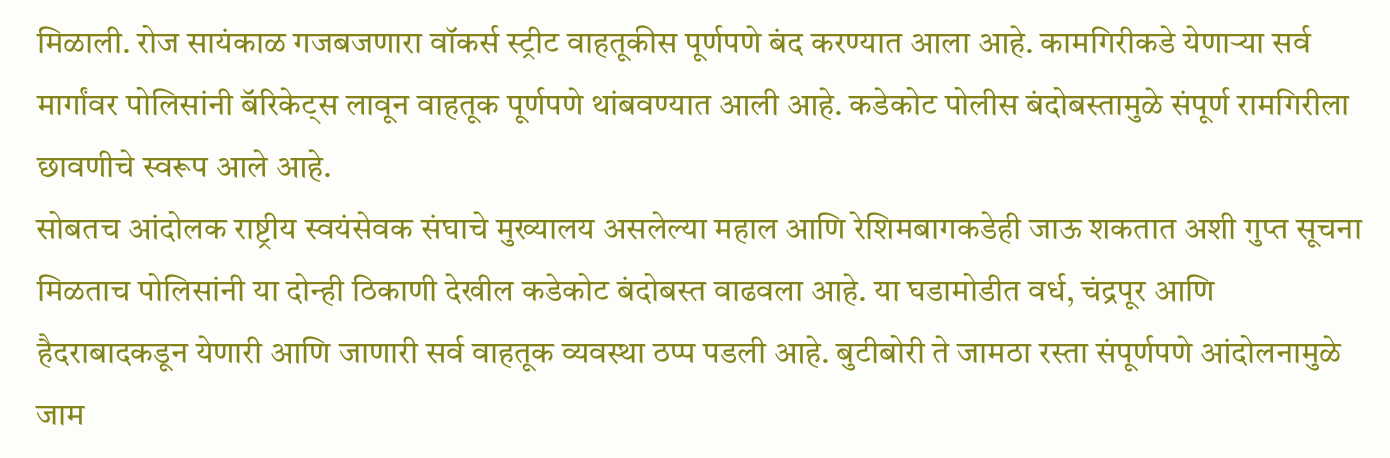मिळाली. रोज सायंकाळ गजबजणारा वॉकर्स स्ट्रीट वाहतूकीस पूर्णपणे बंद करण्यात आला आहे. कामगिरीकडे येणाऱ्या सर्व मार्गांवर पोलिसांनी बॅरिकेट्स लावून वाहतूक पूर्णपणे थांबवण्यात आली आहे. कडेकोट पोलीस बंदोबस्तामुळे संपूर्ण रामगिरीला छावणीचे स्वरूप आले आहे.
सोबतच आंदोलक राष्ट्रीय स्वयंसेवक संघाचे मुख्यालय असलेल्या महाल आणि रेशिमबागकडेही जाऊ शकतात अशी गुप्त सूचना मिळताच पोलिसांनी या दोन्ही ठिकाणी देखील कडेकोट बंदोबस्त वाढवला आहे. या घडामोडीत वर्ध, चंद्रपूर आणि हैदराबादकडून येणारी आणि जाणारी सर्व वाहतूक व्यवस्था ठप्प पडली आहे. बुटीबोरी ते जामठा रस्ता संपूर्णपणे आंदोलनामुळे जाम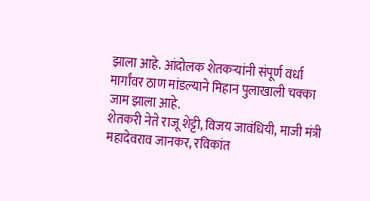झाला आहे. आंदोलक शेतकऱ्यांनी संपूर्ण वर्धा मार्गांवर ठाण मांडल्याने मिहान पुलाखाली चक्का जाम झाला आहे.
शेतकरी नेते राजू शेट्टी, विजय जावंधियी, माजी मंत्री महादेवराव जानकर, रविकांत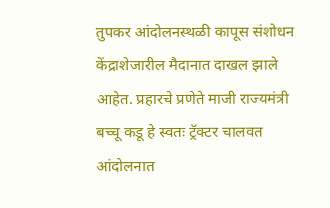तुपकर आंदोलनस्थळी कापूस संशोधन केंद्राशेजारील मैदानात दाखल झाले आहेत. प्रहारचे प्रणेते माजी राज्यमंत्री बच्चू कडू हे स्वतः ट्रॅक्टर चालवत आंदोलनात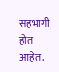सहभागी होत आहेत.